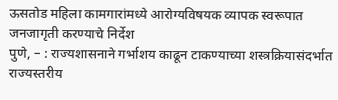ऊसतोड महिला कामगारांमध्ये आरोग्यविषयक व्यापक स्वरूपात जनजागृती करण्याचे निर्देश
पुणे, – : राज्यशासनाने गर्भाशय काढून टाकण्याच्या शस्त्रक्रियासंदर्भात राज्यस्तरीय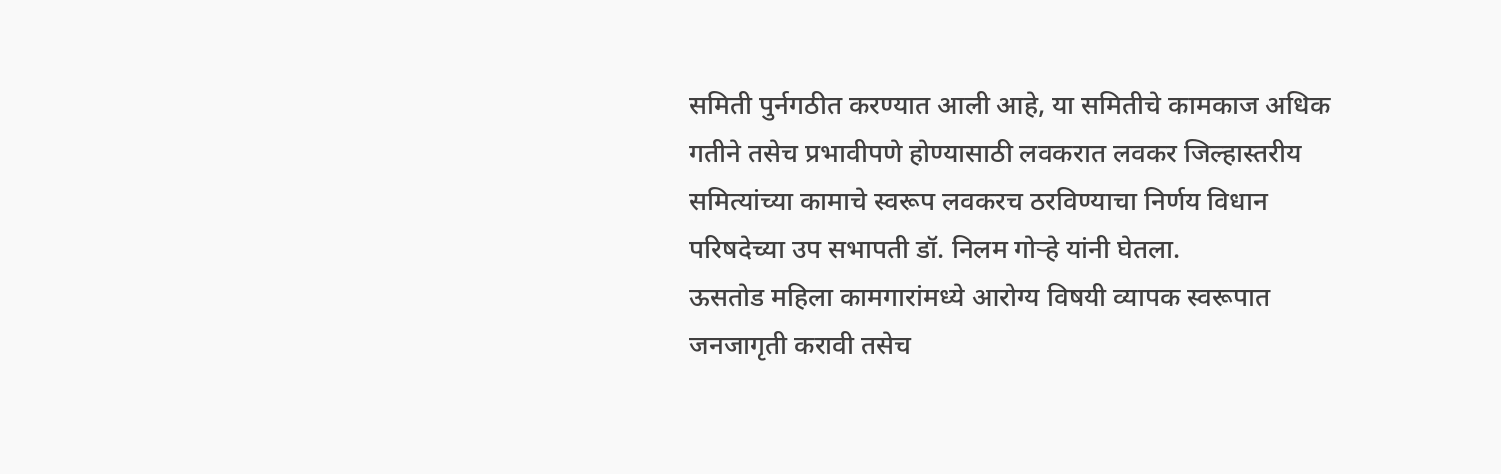समिती पुर्नगठीत करण्यात आली आहे, या समितीचे कामकाज अधिक गतीने तसेच प्रभावीपणे होण्यासाठी लवकरात लवकर जिल्हास्तरीय समित्यांच्या कामाचे स्वरूप लवकरच ठरविण्याचा निर्णय विधान परिषदेच्या उप सभापती डॉ. निलम गोऱ्हे यांनी घेतला.
ऊसतोड महिला कामगारांमध्ये आरोग्य विषयी व्यापक स्वरूपात जनजागृती करावी तसेच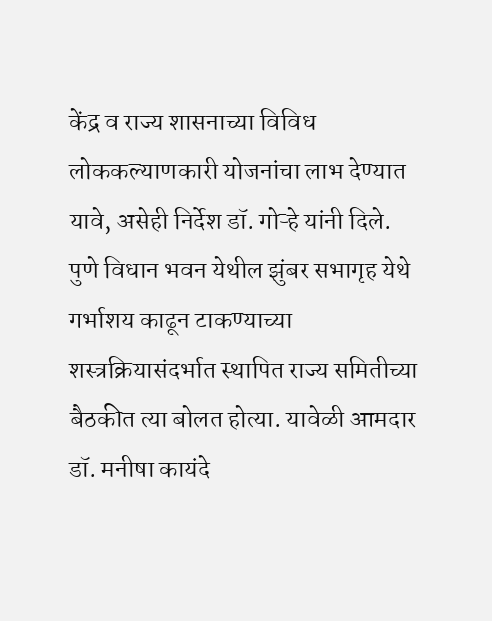केंद्र व राज्य शासनाच्या विविध लोककल्याणकारी योजनांचा लाभ देण्यात यावे, असेही निर्देश डॉ. गोऱ्हे यांनी दिले.
पुणे विधान भवन येथील झुंबर सभागृह येथे गर्भाशय काढून टाकण्याच्या शस्त्रक्रियासंदर्भात स्थापित राज्य समितीच्या बैठकीत त्या बोलत होत्या. यावेळी आमदार डॉ. मनीषा कायंदे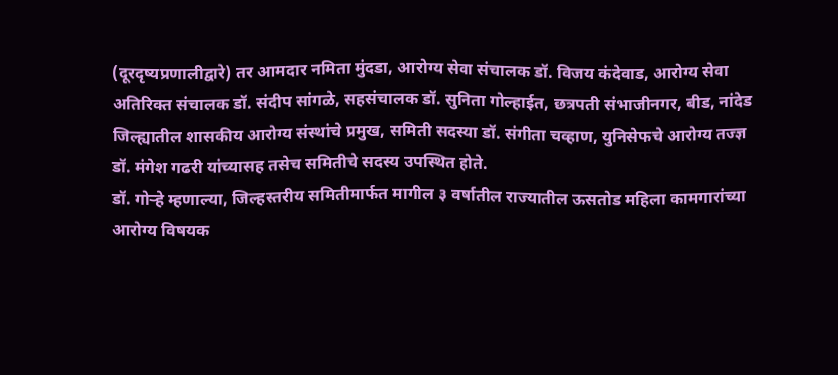(दूरदृष्यप्रणालीद्वारे) तर आमदार नमिता मुंदडा, आरोग्य सेवा संचालक डॉ. विजय कंदेवाड, आरोग्य सेवा अतिरिक्त संचालक डॉ. संदीप सांगळे, सहसंचालक डॉ. सुनिता गोल्हाईत, छत्रपती संभाजीनगर, बीड, नांदेड जिल्ह्यातील शासकीय आरोग्य संस्थांचे प्रमुख, समिती सदस्या डॉ. संगीता चव्हाण, युनिसेफचे आरोग्य तज्ज्ञ डॉ. मंगेश गढरी यांच्यासह तसेच समितीचे सदस्य उपस्थित होते.
डॉ. गोऱ्हे म्हणाल्या, जिल्हस्तरीय समितीमार्फत मागील ३ वर्षातील राज्यातील ऊसतोड महिला कामगारांच्या आरोग्य विषयक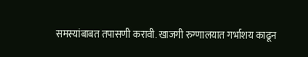समस्यांबाबत तपासणी करावी. खाजगी रुग्णालयात गर्भाशय काढून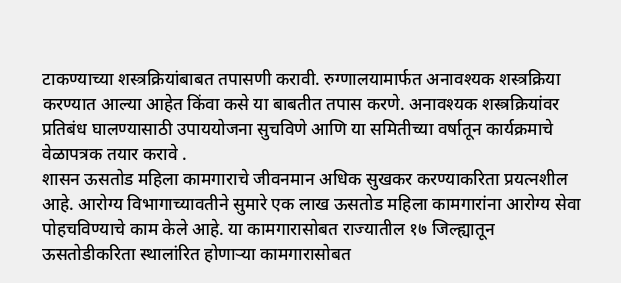टाकण्याच्या शस्त्रक्रियांबाबत तपासणी करावी. रुग्णालयामार्फत अनावश्यक शस्त्रक्रिया करण्यात आल्या आहेत किंवा कसे या बाबतीत तपास करणे. अनावश्यक शस्त्रक्रियांवर प्रतिबंध घालण्यासाठी उपाययोजना सुचविणे आणि या समितीच्या वर्षातून कार्यक्रमाचे वेळापत्रक तयार करावे .
शासन ऊसतोड महिला कामगाराचे जीवनमान अधिक सुखकर करण्याकरिता प्रयत्नशील आहे. आरोग्य विभागाच्यावतीने सुमारे एक लाख ऊसतोड महिला कामगारांना आरोग्य सेवा पोहचविण्याचे काम केले आहे. या कामगारासोबत राज्यातील १७ जिल्ह्यातून ऊसतोडीकरिता स्थालांरित होणाऱ्या कामगारासोबत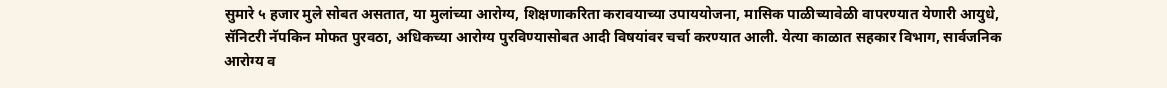सुमारे ५ हजार मुले सोबत असतात, या मुलांच्या आरोग्य, शिक्षणाकरिता करावयाच्या उपाययोजना, मासिक पाळीच्यावेळी वापरण्यात येणारी आयुधे, सॅनिटरी नॅपकिन मोफत पुरवठा, अधिकच्या आरोग्य पुरविण्यासोबत आदी विषयांवर चर्चा करण्यात आली. येत्या काळात सहकार विभाग, सार्वजनिक आरोग्य व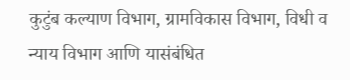कुटुंब कल्याण विभाग, ग्रामविकास विभाग, विधी व न्याय विभाग आणि यासंबंधित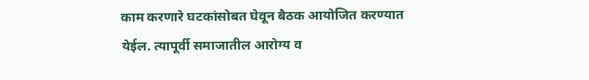काम करणारे घटकांसोबत घेवून बैठक आयोजित करण्यात येईल. त्यापूर्वी समाजातील आरोग्य व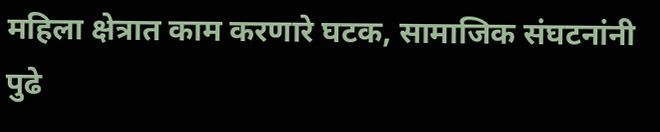महिला क्षेत्रात काम करणारे घटक, सामाजिक संघटनांनी पुढे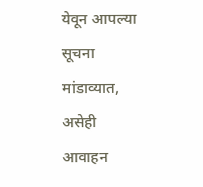येवून आपल्या सूचना मांडाव्यात, असेही आवाहन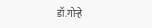डॉ.गोऱ्हे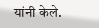यांनी केले.